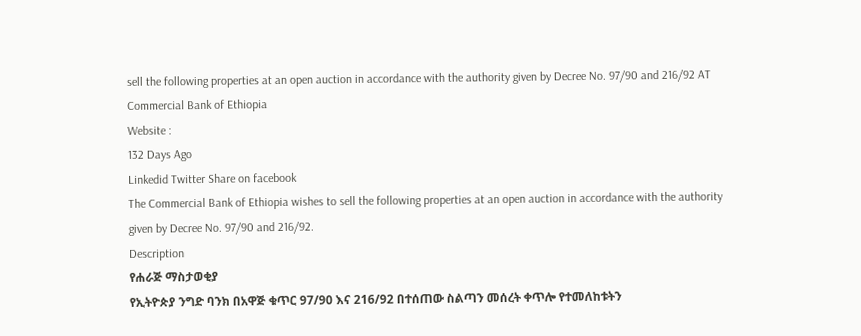sell the following properties at an open auction in accordance with the authority given by Decree No. 97/90 and 216/92 AT Commercial Bank of Ethiopia
Website :
132 Days Ago
Linkedid Twitter Share on facebook
The Commercial Bank of Ethiopia wishes to sell the following properties at an open auction in accordance with the authority given by Decree No. 97/90 and 216/92.
Description
የሐራጅ ማስታወቂያ
የኢትዮጵያ ንግድ ባንክ በአዋጅ ቁጥር 97/90 እና 216/92 በተሰጠው ስልጣን መሰረት ቀጥሎ የተመለከቱትን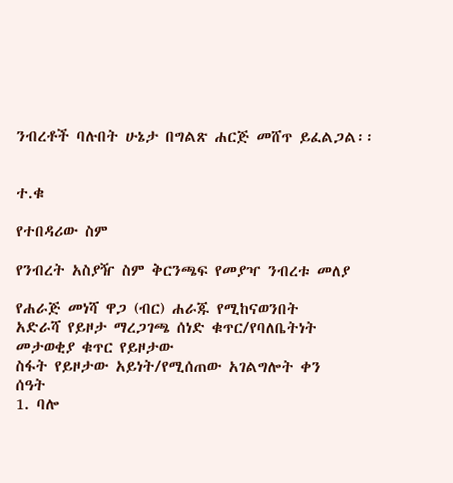ንብረቶች ባሉበት ሁኔታ በግልጽ ሐርጅ መሸጥ ይፈልጋል፡፡


ተ.ቁ

የተበዳሪው ስም

የንብረት አስያዥ ስም ቅርንጫፍ የመያዣ ንብረቱ መለያ

የሐራጅ መነሻ ዋጋ (ብር) ሐራጁ የሚከናወንበት
አድራሻ የይዞታ ማረጋገጫ ሰነድ ቁጥር/የባለቤትነት መታወቂያ ቁጥር የይዞታው
ስፋት የይዞታው አይነት/የሚሰጠው አገልግሎት ቀን
ሰዓት
1. ባሎ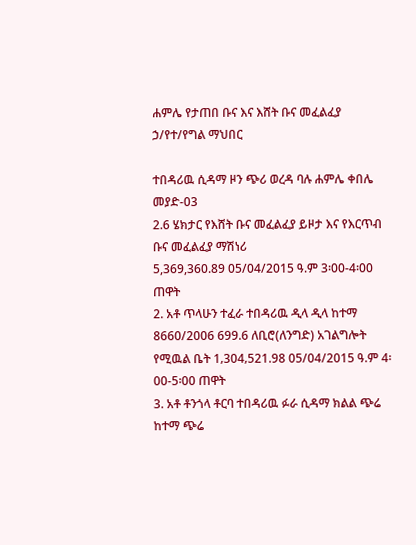ሐምሌ የታጠበ ቡና እና እሸት ቡና መፈልፈያ ኃ/የተ/የግል ማህበር

ተበዳሪዉ ሲዳማ ዞን ጭሪ ወረዳ ባሉ ሐምሌ ቀበሌ መያድ-03
2.6 ሄክታር የእሸት ቡና መፈልፈያ ይዞታ እና የእርጥብ ቡና መፈልፈያ ማሽነሪ
5,369,360.89 05/04/2015 ዓ.ም 3፡00-4፡00 ጠዋት
2. አቶ ጥላሁን ተፈራ ተበዳሪዉ ዲላ ዲላ ከተማ 8660/2006 699.6 ለቢሮ(ለንግድ) አገልግሎት የሚዉል ቤት 1‚304‚521.98 05/04/2015 ዓ.ም 4፡00-5፡00 ጠዋት
3. አቶ ቶንጎላ ቶርባ ተበዳሪዉ ፉራ ሲዳማ ክልል ጭሬ ከተማ ጭሬ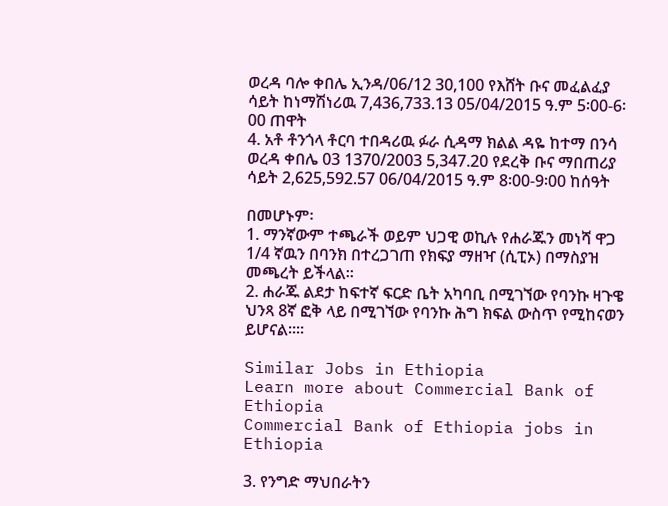ወረዳ ባሎ ቀበሌ ኢንዳ/06/12 30,100 የእሸት ቡና መፈልፈያ ሳይት ከነማሽነሪዉ 7,436,733.13 05/04/2015 ዓ.ም 5፡00-6፡00 ጠዋት
4. አቶ ቶንጎላ ቶርባ ተበዳሪዉ ፉራ ሲዳማ ክልል ዳዬ ከተማ በንሳ ወረዳ ቀበሌ 03 1370/2003 5,347.20 የደረቅ ቡና ማበጠሪያ ሳይት 2,625,592.57 06/04/2015 ዓ.ም 8፡00-9፡00 ከሰዓት

በመሆኑም፡
1. ማንኛውም ተጫራች ወይም ህጋዊ ወኪሉ የሐራጁን መነሻ ዋጋ 1/4 ኛዉን በባንክ በተረጋገጠ የክፍያ ማዘዣ (ሲፒኦ) በማስያዝ መጫረት ይችላል፡፡
2. ሐራጁ ልደታ ከፍተኛ ፍርድ ቤት አካባቢ በሚገኘው የባንኩ ዛጉዌ ህንጻ 8ኛ ፎቅ ላይ በሚገኘው የባንኩ ሕግ ክፍል ውስጥ የሚከናወን ይሆናል፡፡፡፡

Similar Jobs in Ethiopia
Learn more about Commercial Bank of Ethiopia
Commercial Bank of Ethiopia jobs in Ethiopia

3. የንግድ ማህበራትን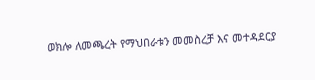ወክሎ ለመጫረት የማህበራቱን መመስረቻ እና መተዳደርያ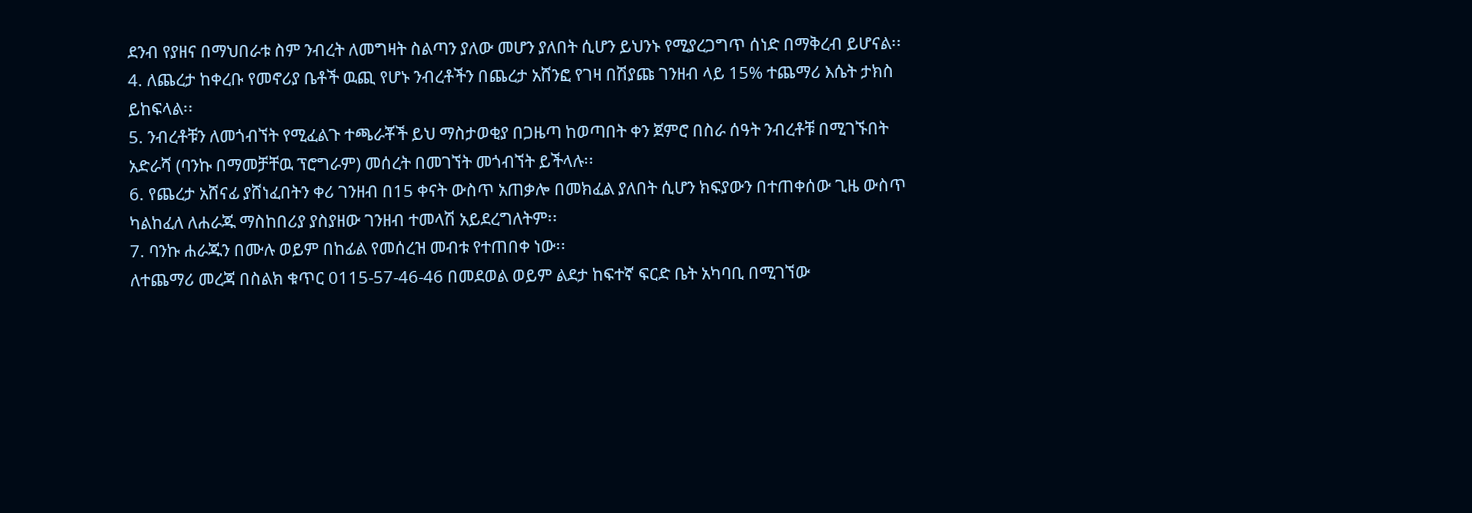ደንብ የያዘና በማህበራቱ ስም ንብረት ለመግዛት ስልጣን ያለው መሆን ያለበት ሲሆን ይህንኑ የሚያረጋግጥ ሰነድ በማቅረብ ይሆናል፡፡
4. ለጨረታ ከቀረቡ የመኖሪያ ቤቶች ዉጪ የሆኑ ንብረቶችን በጨረታ አሸንፎ የገዛ በሽያጩ ገንዘብ ላይ 15% ተጨማሪ እሴት ታክስ ይከፍላል፡፡
5. ንብረቶቹን ለመጎብኘት የሚፈልጉ ተጫራቾች ይህ ማስታወቂያ በጋዜጣ ከወጣበት ቀን ጀምሮ በስራ ሰዓት ንብረቶቹ በሚገኙበት አድራሻ (ባንኩ በማመቻቸዉ ፕሮግራም) መሰረት በመገኘት መጎብኘት ይችላሉ፡፡
6. የጨረታ አሸናፊ ያሸነፈበትን ቀሪ ገንዘብ በ15 ቀናት ውስጥ አጠቃሎ በመክፈል ያለበት ሲሆን ክፍያውን በተጠቀሰው ጊዜ ውስጥ ካልከፈለ ለሐራጁ ማስከበሪያ ያስያዘው ገንዘብ ተመላሽ አይደረግለትም፡፡
7. ባንኩ ሐራጁን በሙሉ ወይም በከፊል የመሰረዝ መብቱ የተጠበቀ ነው፡፡
ለተጨማሪ መረጃ በስልክ ቁጥር 0115-57-46-46 በመደወል ወይም ልደታ ከፍተኛ ፍርድ ቤት አካባቢ በሚገኘው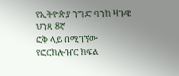የኢትዮጵያ ንግድ ባንከ ዛጉዌ ህንጻ 8ኛ
ፎቅ ላይ በሚገኘው የፎርክሎዠር ክፍል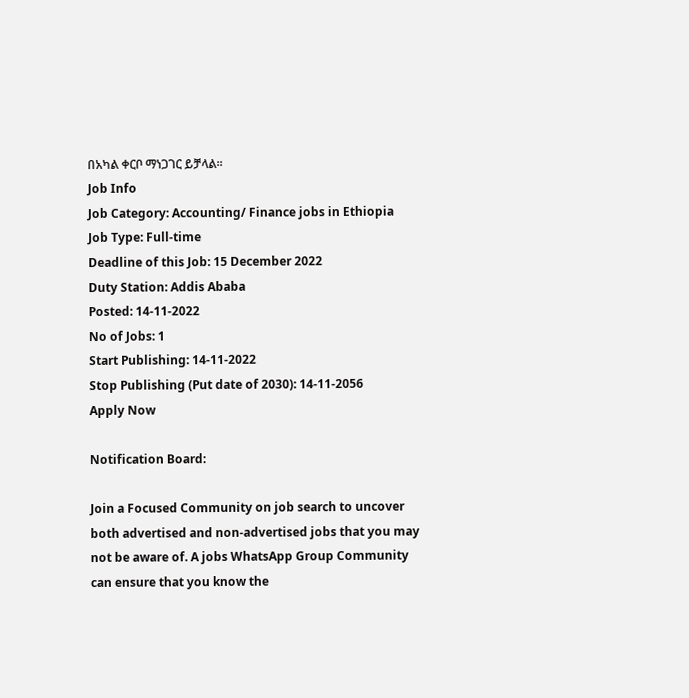በአካል ቀርቦ ማነጋገር ይቻላል፡፡
Job Info
Job Category: Accounting/ Finance jobs in Ethiopia
Job Type: Full-time
Deadline of this Job: 15 December 2022
Duty Station: Addis Ababa
Posted: 14-11-2022
No of Jobs: 1
Start Publishing: 14-11-2022
Stop Publishing (Put date of 2030): 14-11-2056
Apply Now

Notification Board:

Join a Focused Community on job search to uncover both advertised and non-advertised jobs that you may not be aware of. A jobs WhatsApp Group Community can ensure that you know the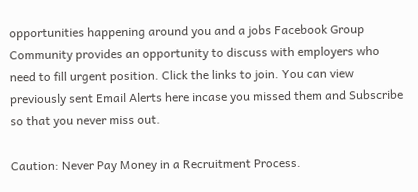opportunities happening around you and a jobs Facebook Group Community provides an opportunity to discuss with employers who need to fill urgent position. Click the links to join. You can view previously sent Email Alerts here incase you missed them and Subscribe so that you never miss out.

Caution: Never Pay Money in a Recruitment Process.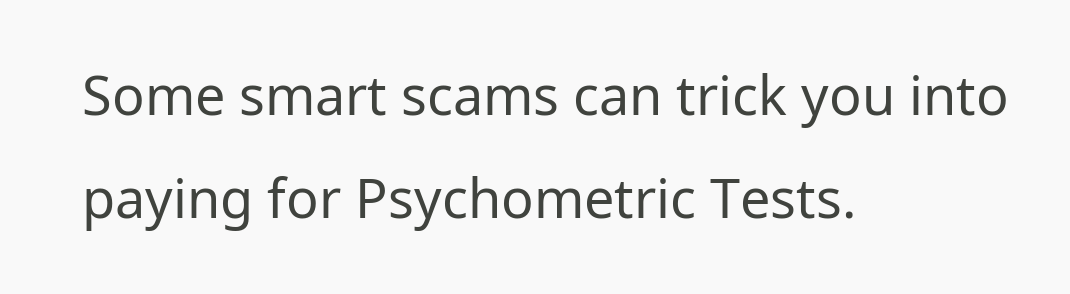Some smart scams can trick you into paying for Psychometric Tests.